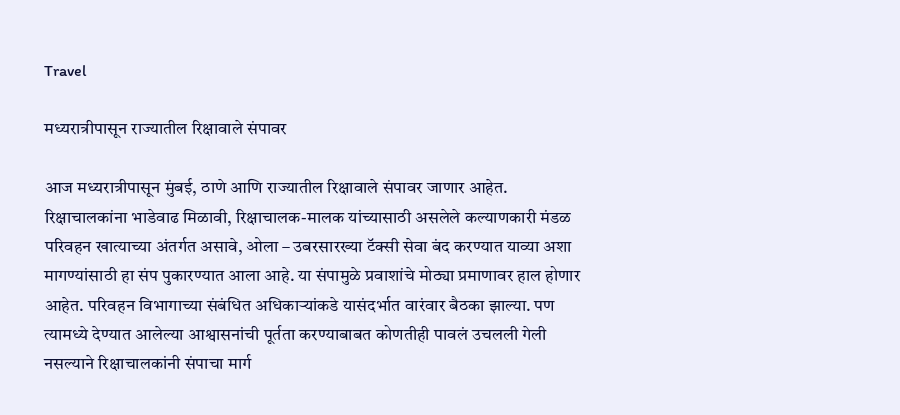Travel

मध्यरात्रीपासून राज्यातील रिक्षावाले संपावर

आज मध्यरात्रीपासून मुंबई, ठाणे आणि राज्यातील रिक्षावाले संपावर जाणार आहेत. रिक्षाचालकांना भाडेवाढ मिळावी, रिक्षाचालक-मालक यांच्यासाठी असलेले कल्याणकारी मंडळ परिवहन खात्याच्या अंतर्गत असावे, ओला – उबरसारख्या टॅक्सी सेवा बंद करण्यात याव्या अशा मागण्यांसाठी हा संप पुकारण्यात आला आहे. या संपामुळे प्रवाशांचे मोठ्या प्रमाणावर हाल होणार आहेत. परिवहन विभागाच्या संबंधित अधिकाऱ्यांकडे यासंदर्भात वारंवार बैठका झाल्या. पण त्यामध्ये देण्यात आलेल्या आश्वासनांची पूर्तता करण्याबाबत कोणतीही पावलं उचलली गेली नसल्याने रिक्षाचालकांनी संपाचा मार्ग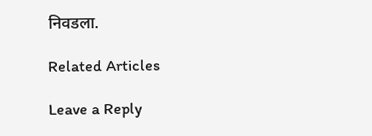निवडला.

Related Articles

Leave a Reply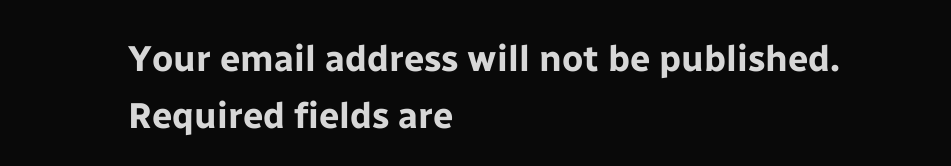Your email address will not be published. Required fields are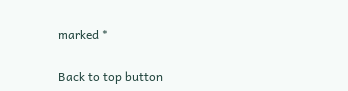marked *

Back to top button